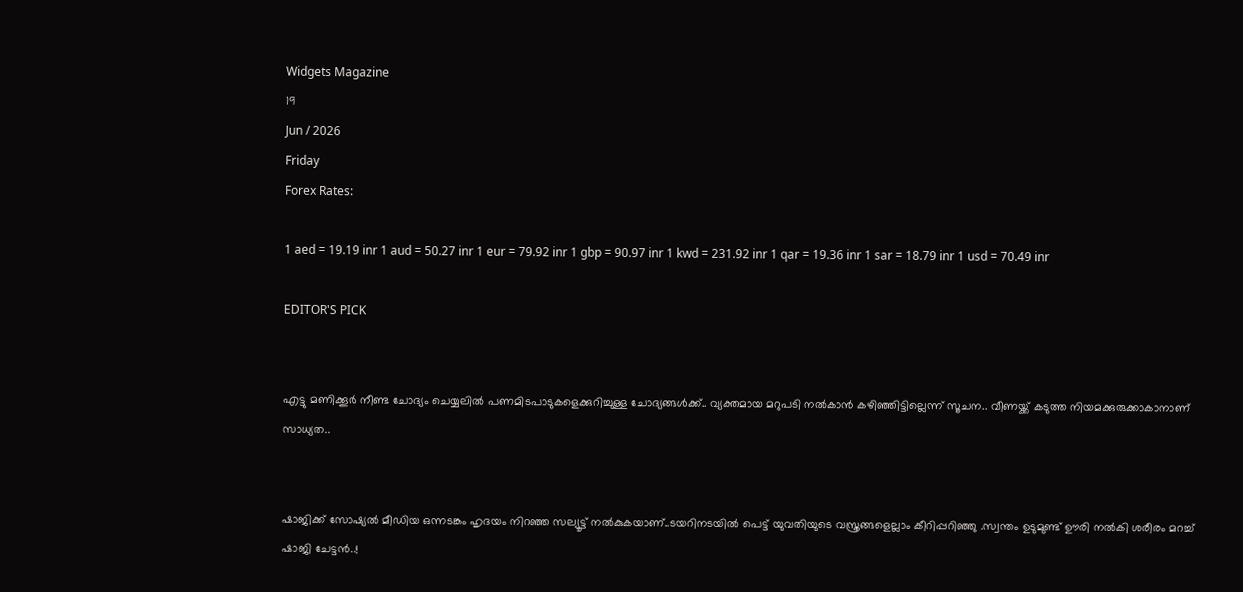Widgets Magazine
19
Jun / 2026
Friday
Forex Rates:

1 aed = 19.19 inr 1 aud = 50.27 inr 1 eur = 79.92 inr 1 gbp = 90.97 inr 1 kwd = 231.92 inr 1 qar = 19.36 inr 1 sar = 18.79 inr 1 usd = 70.49 inr

EDITOR'S PICK


എട്ടു മണിക്കൂര്‍ നീണ്ട ചോദ്യം ചെയ്യലില്‍ പണമിടപാടുകളെക്കുറിച്ചുള്ള ചോദ്യങ്ങള്‍ക്ക്.. വ്യക്തമായ മറുപടി നല്‍കാന്‍ കഴിഞ്ഞിട്ടില്ലെന്ന് സൂചന.. വീണയ്ക്ക് കടുത്ത നിയമക്കുരുക്കാകാനാണ് സാധ്യത..


ഷാജിക്ക് സോഷ്യല്‍ മീഡിയ ഒന്നടങ്കം ഹൃദയം നിറഞ്ഞ സല്യൂട്ട് നല്‍കുകയാണ്..ടയറിനടയിൽ പെട്ട് യുവതിയുടെ വസ്ത്രങ്ങളെല്ലാം കീറിപ്പറിഞ്ഞു .സ്വന്തം ഉടുമുണ്ട് ഊരി നല്‍കി ശരീരം മറച്ച് ഷാജി ചേട്ടൻ..!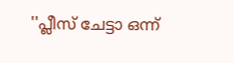''പ്ലീസ് ചേട്ടാ ഒന്ന്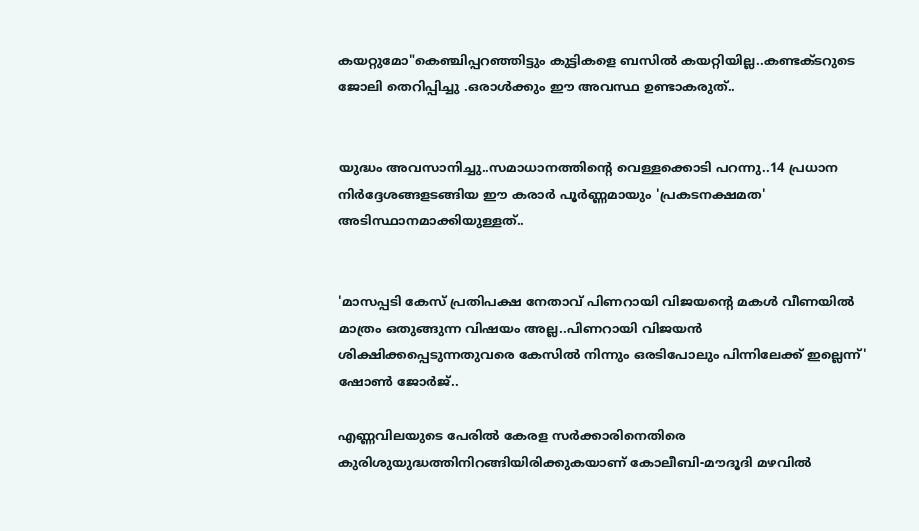കയറ്റുമോ"കെഞ്ചിപ്പറഞ്ഞിട്ടും കുട്ടികളെ ബസില്‍ കയറ്റിയില്ല..കണ്ടക്ടറുടെ ജോലി തെറിപ്പിച്ചു .ഒരാൾക്കും ഈ അവസ്ഥ ഉണ്ടാകരുത്..


യുദ്ധം അവസാനിച്ചു..സമാധാനത്തിന്റെ വെള്ളക്കൊടി പറന്നു..14 പ്രധാന നിര്‍ദ്ദേശങ്ങളടങ്ങിയ ഈ കരാര്‍ പൂര്‍ണ്ണമായും 'പ്രകടനക്ഷമത' അടിസ്ഥാനമാക്കിയുള്ളത്..


'മാസപ്പടി കേസ് പ്രതിപക്ഷ നേതാവ് പിണറായി വിജയന്റെ മകൾ വീണയിൽ മാത്രം ഒതുങ്ങുന്ന വിഷയം അല്ല..പിണറായി വിജയൻ ശിക്ഷിക്കപ്പെടുന്നതുവരെ കേസിൽ നിന്നും ഒരടിപോലും പിന്നിലേക്ക് ഇല്ലെന്ന്' ഷോൺ ജോർജ്..

എണ്ണവിലയുടെ പേരിൽ കേരള സർക്കാരിനെതിരെ കുരിശുയുദ്ധത്തിനിറങ്ങിയിരിക്കുകയാണ് കോലീബി-മൗദൂദി മഴവിൽ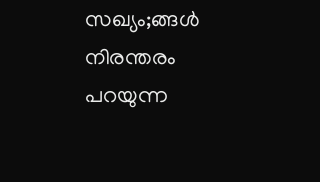സഖ്യം;ങ്ങൾ നിരന്തരം പറയുന്ന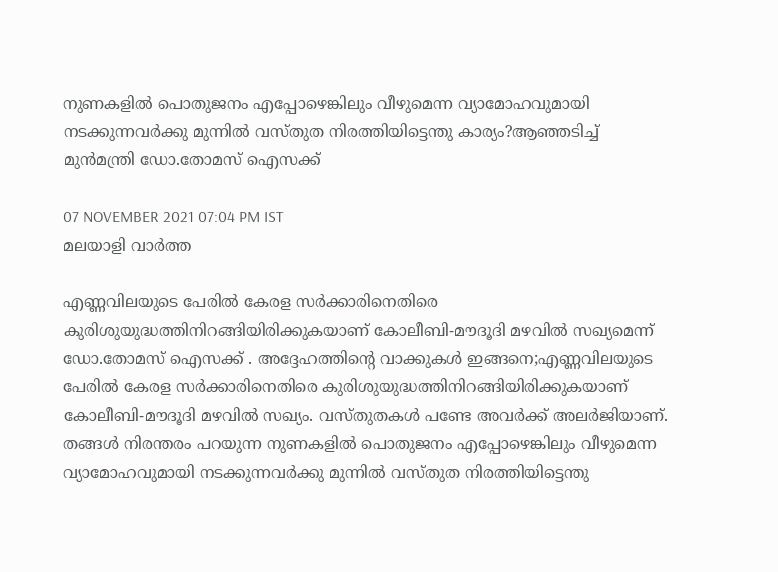നുണകളിൽ പൊതുജനം എപ്പോഴെങ്കിലും വീഴുമെന്ന വ്യാമോഹവുമായി നടക്കുന്നവർക്കു മുന്നിൽ വസ്തുത നിരത്തിയിട്ടെന്തു കാര്യം?ആഞ്ഞടിച്ച് മുൻമന്ത്രി ഡോ.തോമസ് ഐസക്ക്

07 NOVEMBER 2021 07:04 PM IST
മലയാളി വാര്‍ത്ത

എണ്ണവിലയുടെ പേരിൽ കേരള സർക്കാരിനെതിരെ കുരിശുയുദ്ധത്തിനിറങ്ങിയിരിക്കുകയാണ് കോലീബി-മൗദൂദി മഴവിൽ സഖ്യമെന്ന് ഡോ.തോമസ് ഐസക്ക് . അദ്ദേഹത്തിന്റെ വാക്കുകൾ ഇങ്ങനെ;എണ്ണവിലയുടെ പേരിൽ കേരള സർക്കാരിനെതിരെ കുരിശുയുദ്ധത്തിനിറങ്ങിയിരിക്കുകയാണ് കോലീബി-മൗദൂദി മഴവിൽ സഖ്യം. വസ്തുതകൾ പണ്ടേ അവർക്ക് അലർജിയാണ്. തങ്ങൾ നിരന്തരം പറയുന്ന നുണകളിൽ പൊതുജനം എപ്പോഴെങ്കിലും വീഴുമെന്ന വ്യാമോഹവുമായി നടക്കുന്നവർക്കു മുന്നിൽ വസ്തുത നിരത്തിയിട്ടെന്തു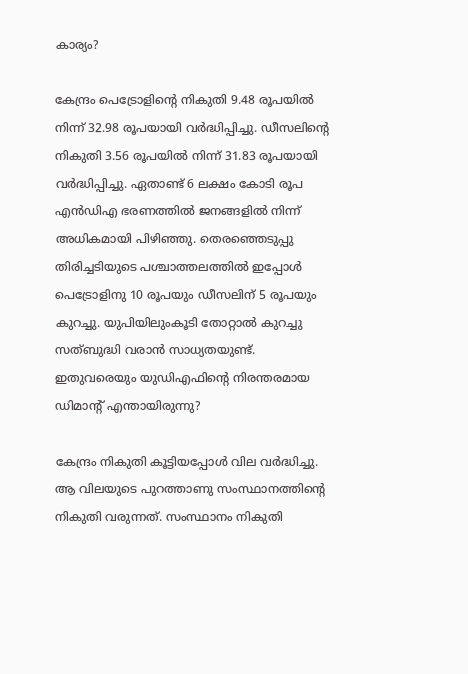കാര്യം?

കേന്ദ്രം പെട്രോളിന്റെ നികുതി 9.48 രൂപയിൽ നിന്ന് 32.98 രൂപയായി വർദ്ധിപ്പിച്ചു. ഡീസലിന്റെ നികുതി 3.56 രൂപയിൽ നിന്ന് 31.83 രൂപയായി വർദ്ധിപ്പിച്ചു. ഏതാണ്ട് 6 ലക്ഷം കോടി രൂപ എൻഡിഎ ഭരണത്തിൽ ജനങ്ങളിൽ നിന്ന് അധികമായി പിഴിഞ്ഞു. തെരഞ്ഞെടുപ്പു തിരിച്ചടിയുടെ പശ്ചാത്തലത്തിൽ ഇപ്പോൾ പെട്രോളിനു 10 രൂപയും ഡീസലിന് 5 രൂപയും കുറച്ചു. യുപിയിലുംകൂടി തോറ്റാൽ കുറച്ചു സത്ബുദ്ധി വരാൻ സാധ്യതയുണ്ട്.
ഇതുവരെയും യുഡിഎഫിന്റെ നിരന്തരമായ ഡിമാന്റ് എന്തായിരുന്നു?

കേന്ദ്രം നികുതി കൂട്ടിയപ്പോൾ വില വർദ്ധിച്ചു. ആ വിലയുടെ പുറത്താണു സംസ്ഥാനത്തിന്റെ നികുതി വരുന്നത്. സംസ്ഥാനം നികുതി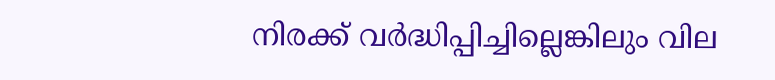നിരക്ക് വർദ്ധിപ്പിച്ചില്ലെങ്കിലും വില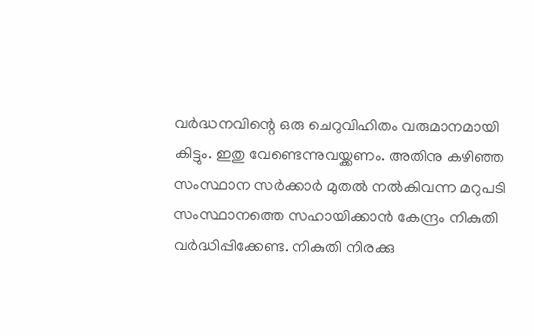വർദ്ധനവിന്റെ ഒരു ചെറുവിഹിതം വരുമാനമായി കിട്ടും. ഇതു വേണ്ടെന്നുവയ്ക്കണം. അതിനു കഴിഞ്ഞ സംസ്ഥാന സർക്കാർ മുതൽ നൽകിവന്ന മറുപടി സംസ്ഥാനത്തെ സഹായിക്കാൻ കേന്ദ്രം നികുതി വർദ്ധിപ്പിക്കേണ്ട. നികുതി നിരക്കു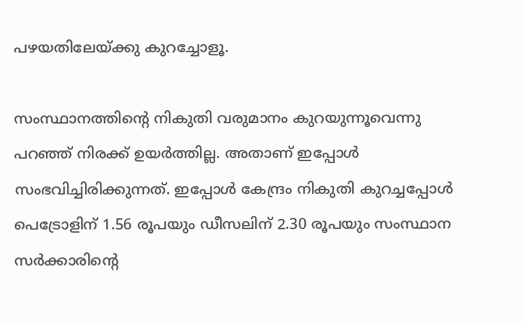പഴയതിലേയ്ക്കു കുറച്ചോളൂ.

സംസ്ഥാനത്തിന്റെ നികുതി വരുമാനം കുറയുന്നൂവെന്നു പറഞ്ഞ് നിരക്ക് ഉയർത്തില്ല. അതാണ് ഇപ്പോൾ സംഭവിച്ചിരിക്കുന്നത്. ഇപ്പോൾ കേന്ദ്രം നികുതി കുറച്ചപ്പോൾ പെട്രോളിന് 1.56 രൂപയും ഡീസലിന് 2.30 രൂപയും സംസ്ഥാന സർക്കാരിന്റെ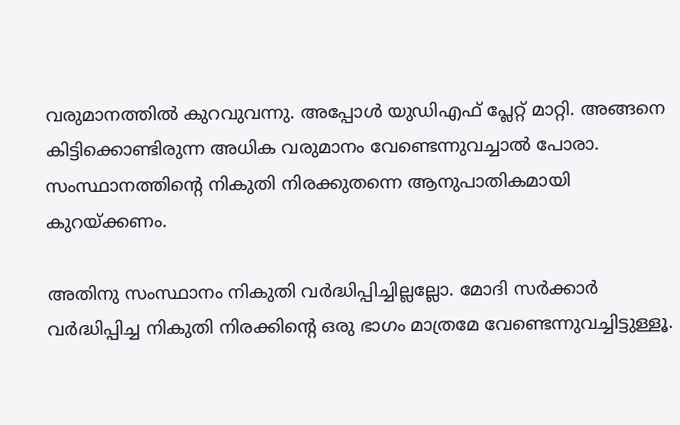വരുമാനത്തിൽ കുറവുവന്നു. അപ്പോൾ യുഡിഎഫ് പ്ലേറ്റ് മാറ്റി. അങ്ങനെ കിട്ടിക്കൊണ്ടിരുന്ന അധിക വരുമാനം വേണ്ടെന്നുവച്ചാൽ പോരാ. സംസ്ഥാനത്തിന്റെ നികുതി നിരക്കുതന്നെ ആനുപാതികമായി കുറയ്ക്കണം.

അതിനു സംസ്ഥാനം നികുതി വർദ്ധിപ്പിച്ചില്ലല്ലോ. മോദി സർക്കാർ വർദ്ധിപ്പിച്ച നികുതി നിരക്കിന്റെ ഒരു ഭാഗം മാത്രമേ വേണ്ടെന്നുവച്ചിട്ടുള്ളൂ.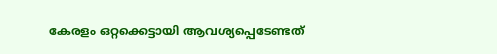കേരളം ഒറ്റക്കെട്ടായി ആവശ്യപ്പെടേണ്ടത്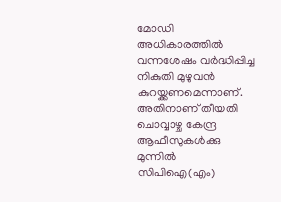മോഡി അധികാരത്തിൽ വന്നശേഷം വർദ്ധിപ്പിച്ച നികുതി മുഴുവൻ കുറയ്ക്കണമെന്നാണ്. അതിനാണ് തീയതി ചൊവ്വാഴ്ച കേന്ദ്ര ആഫീസുകൾക്കു മുന്നിൽ സിപിഐ(എം)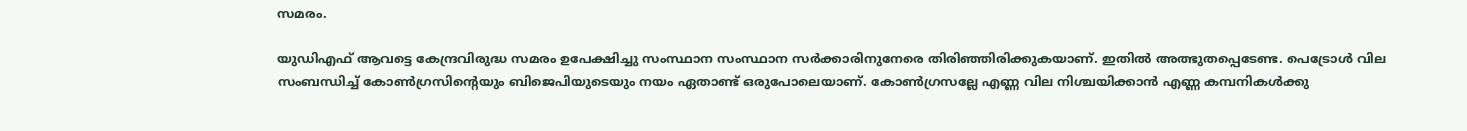സമരം.

യുഡിഎഫ് ആവട്ടെ കേന്ദ്രവിരുദ്ധ സമരം ഉപേക്ഷിച്ചു സംസ്ഥാന സംസ്ഥാന സർക്കാരിനുനേരെ തിരിഞ്ഞിരിക്കുകയാണ്. ഇതിൽ അത്ഭുതപ്പെടേണ്ട. പെട്രോൾ വില സംബന്ധിച്ച് കോൺഗ്രസിന്റെയും ബിജെപിയുടെയും നയം ഏതാണ്ട് ഒരുപോലെയാണ്. കോൺഗ്രസല്ലേ എണ്ണ വില നിശ്ചയിക്കാൻ എണ്ണ കമ്പനികൾക്കു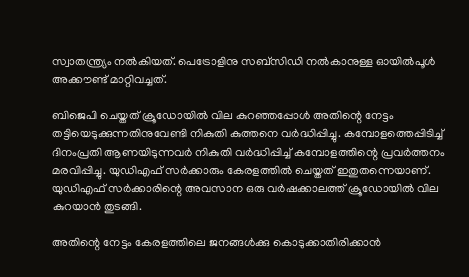സ്വാതന്ത്ര്യം നൽകിയത്. പെട്രോളിനു സബ്സിഡി നൽകാനുള്ള ഓയിൽപൂൾ അക്കൗണ്ട് മാറ്റിവച്ചത്.

ബിജെപി ചെയ്തത് ക്രൂഡോയിൽ വില കുറഞ്ഞപ്പോൾ അതിന്റെ നേട്ടം തട്ടിയെടുക്കുന്നതിനുവേണ്ടി നികുതി കുത്തനെ വർദ്ധിപ്പിച്ചു. കമ്പോളത്തെപ്പിടിച്ച് ദിനംപ്രതി ആണയിടുന്നവർ നികുതി വർദ്ധിപ്പിച്ച് കമ്പോളത്തിന്റെ പ്രവർത്തനം മരവിപ്പിച്ചു. യുഡിഎഫ് സർക്കാരും കേരളത്തിൽ ചെയ്തത് ഇതുതന്നെയാണ്. യുഡിഎഫ് സർക്കാരിന്റെ അവസാന ഒരു വർഷക്കാലത്ത് ക്രൂഡോയിൽ വില കുറയാൻ തുടങ്ങി.

അതിന്റെ നേട്ടം കേരളത്തിലെ ജനങ്ങൾക്കു കൊടുക്കാതിരിക്കാൻ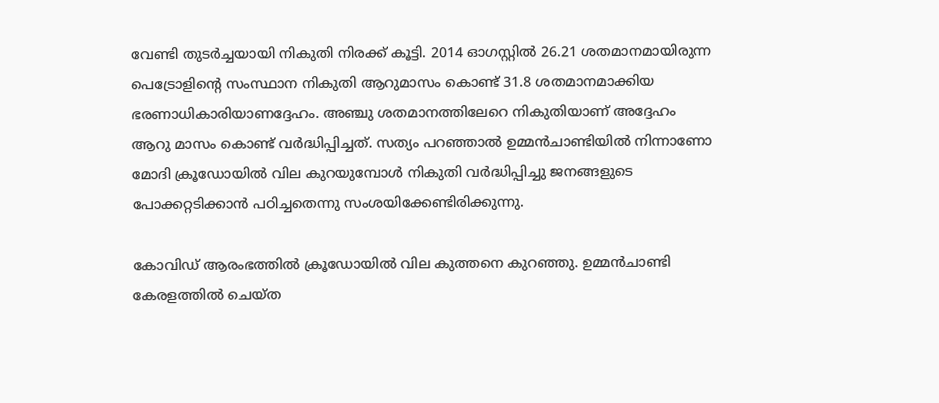വേണ്ടി തുടർച്ചയായി നികുതി നിരക്ക് കൂട്ടി. 2014 ഓഗസ്റ്റിൽ 26.21 ശതമാനമായിരുന്ന പെട്രോളിന്റെ സംസ്ഥാന നികുതി ആറുമാസം കൊണ്ട് 31.8 ശതമാനമാക്കിയ ഭരണാധികാരിയാണദ്ദേഹം. അഞ്ചു ശതമാനത്തിലേറെ നികുതിയാണ് അദ്ദേഹം ആറു മാസം കൊണ്ട് വർദ്ധിപ്പിച്ചത്. സത്യം പറഞ്ഞാൽ ഉമ്മൻചാണ്ടിയിൽ നിന്നാണോ മോദി ക്രൂഡോയിൽ വില കുറയുമ്പോൾ നികുതി വർദ്ധിപ്പിച്ചു ജനങ്ങളുടെ പോക്കറ്റടിക്കാൻ പഠിച്ചതെന്നു സംശയിക്കേണ്ടിരിക്കുന്നു.

കോവിഡ് ആരംഭത്തിൽ ക്രൂഡോയിൽ വില കുത്തനെ കുറഞ്ഞു. ഉമ്മൻചാണ്ടി കേരളത്തിൽ ചെയ്ത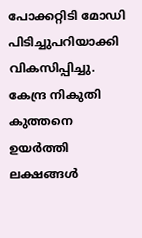പോക്കറ്റിടി മോഡി പിടിച്ചുപറിയാക്കി വികസിപ്പിച്ചു. കേന്ദ്ര നികുതി കുത്തനെ ഉയർത്തി ലക്ഷങ്ങൾ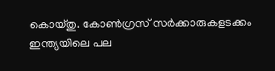കൊയ്തു. കോൺഗ്രസ് സർക്കാരുകളടക്കം ഇന്ത്യയിലെ പല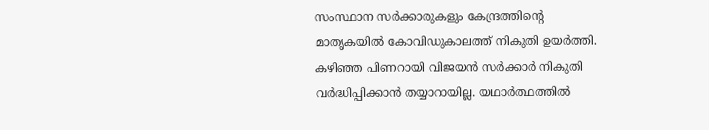സംസ്ഥാന സർക്കാരുകളും കേന്ദ്രത്തിന്റെ മാതൃകയിൽ കോവിഡുകാലത്ത് നികുതി ഉയർത്തി. കഴിഞ്ഞ പിണറായി വിജയൻ സർക്കാർ നികുതി വർദ്ധിപ്പിക്കാൻ തയ്യാറായില്ല. യഥാർത്ഥത്തിൽ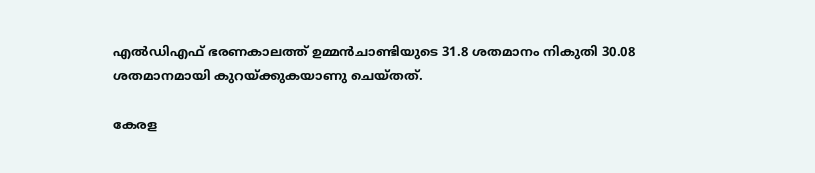എൽഡിഎഫ് ഭരണകാലത്ത് ഉമ്മൻചാണ്ടിയുടെ 31.8 ശതമാനം നികുതി 30.08 ശതമാനമായി കുറയ്ക്കുകയാണു ചെയ്തത്.

കേരള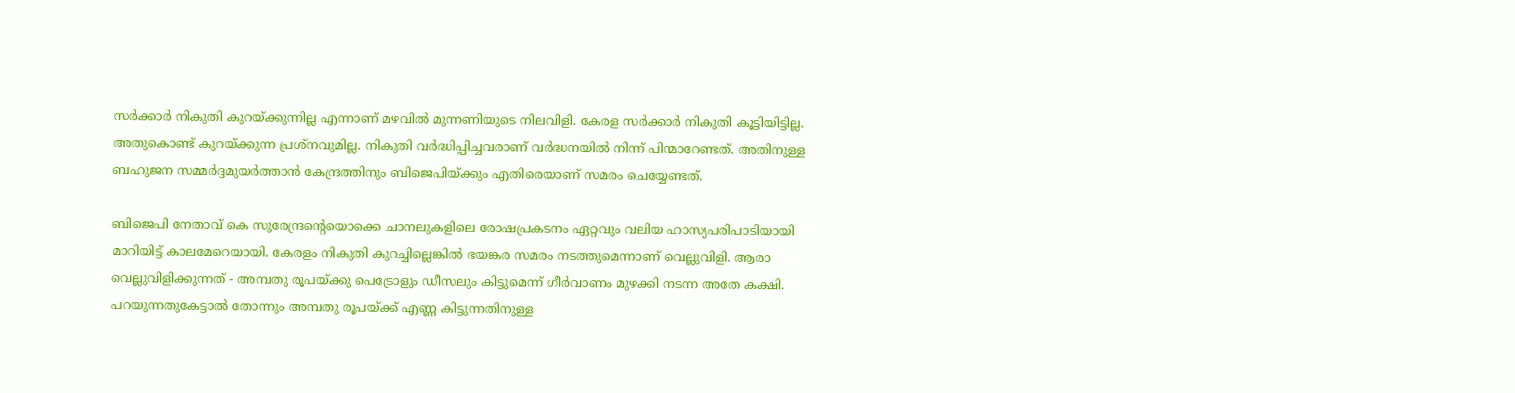സർക്കാർ നികുതി കുറയ്ക്കുന്നില്ല എന്നാണ് മഴവിൽ മുന്നണിയുടെ നിലവിളി. കേരള സർക്കാർ നികുതി കൂട്ടിയിട്ടില്ല. അതുകൊണ്ട് കുറയ്ക്കുന്ന പ്രശ്നവുമില്ല. നികുതി വർദ്ധിപ്പിച്ചവരാണ് വർദ്ധനയിൽ നിന്ന് പിന്മാറേണ്ടത്. അതിനുള്ള ബഹുജന സമ്മർദ്ദമുയർത്താൻ കേന്ദ്രത്തിനും ബിജെപിയ്ക്കും എതിരെയാണ് സമരം ചെയ്യേണ്ടത്.

ബിജെപി നേതാവ് കെ സുരേന്ദ്രന്റെയൊക്കെ ചാനലുകളിലെ രോഷപ്രകടനം ഏറ്റവും വലിയ ഹാസ്യപരിപാടിയായി മാറിയിട്ട് കാലമേറെയായി. കേരളം നികുതി കുറച്ചില്ലെങ്കിൽ ഭയങ്കര സമരം നടത്തുമെന്നാണ് വെല്ലുവിളി. ആരാ വെല്ലുവിളിക്കുന്നത് - അമ്പതു രൂപയ്ക്കു പെട്രോളും ഡീസലും കിട്ടുമെന്ന് ഗീർവാണം മുഴക്കി നടന്ന അതേ കക്ഷി. പറയുന്നതുകേട്ടാൽ തോന്നും അമ്പതു രൂപയ്ക്ക് എണ്ണ കിട്ടുന്നതിനുള്ള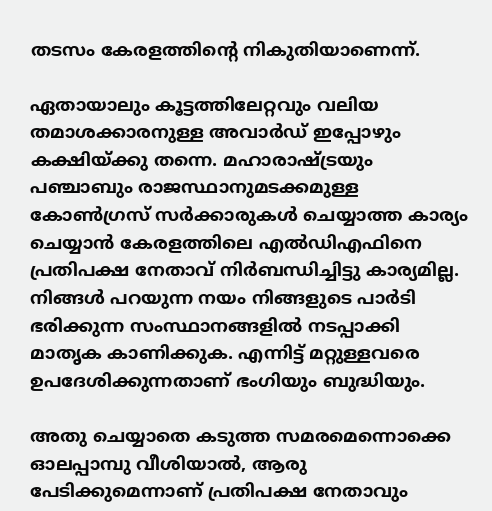തടസം കേരളത്തിന്റെ നികുതിയാണെന്ന്.

ഏതായാലും കൂട്ടത്തിലേറ്റവും വലിയ തമാശക്കാരനുള്ള അവാർഡ് ഇപ്പോഴും കക്ഷിയ്ക്കു തന്നെ. മഹാരാഷ്ട്രയും പഞ്ചാബും രാജസ്ഥാനുമടക്കമുള്ള കോൺഗ്രസ് സർക്കാരുകൾ ചെയ്യാത്ത കാര്യം ചെയ്യാൻ കേരളത്തിലെ എൽഡിഎഫിനെ പ്രതിപക്ഷ നേതാവ് നിർബന്ധിച്ചിട്ടു കാര്യമില്ല. നിങ്ങൾ പറയുന്ന നയം നിങ്ങളുടെ പാർടി ഭരിക്കുന്ന സംസ്ഥാനങ്ങളിൽ നടപ്പാക്കി മാതൃക കാണിക്കുക. എന്നിട്ട് മറ്റുള്ളവരെ ഉപദേശിക്കുന്നതാണ് ഭംഗിയും ബുദ്ധിയും.

അതു ചെയ്യാതെ കടുത്ത സമരമെന്നൊക്കെ ഓലപ്പാമ്പു വീശിയാൽ, ആരു പേടിക്കുമെന്നാണ് പ്രതിപക്ഷ നേതാവും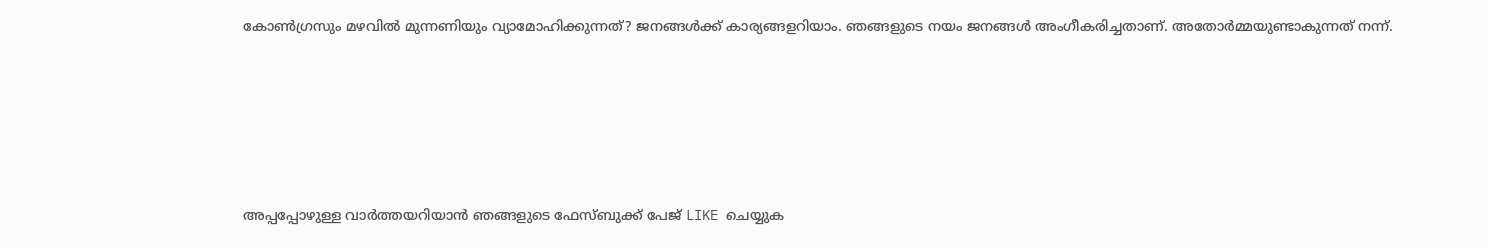കോൺഗ്രസും മഴവിൽ മുന്നണിയും വ്യാമോഹിക്കുന്നത്? ജനങ്ങൾക്ക് കാര്യങ്ങളറിയാം. ഞങ്ങളുടെ നയം ജനങ്ങൾ അംഗീകരിച്ചതാണ്. അതോർമ്മയുണ്ടാകുന്നത് നന്ന്.





അപ്പപ്പോഴുള്ള വാര്‍ത്തയറിയാന്‍ ഞങ്ങളുടെ ഫേസ്‌ബുക്ക്‌ പേജ് LIKE ചെയ്യുക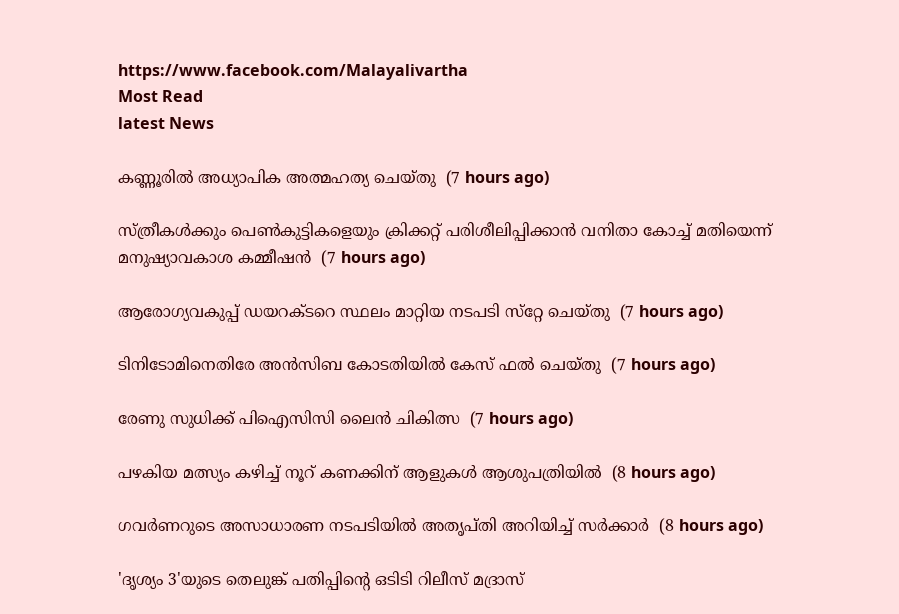https://www.facebook.com/Malayalivartha
Most Read
latest News

കണ്ണൂരില്‍ അധ്യാപിക അത്മഹത്യ ചെയ്തു  (7 hours ago)

സ്ത്രീകള്‍ക്കും പെണ്‍കുട്ടികളെയും ക്രിക്കറ്റ് പരിശീലിപ്പിക്കാന്‍ വനിതാ കോച്ച് മതിയെന്ന് മനുഷ്യാവകാശ കമ്മീഷന്‍  (7 hours ago)

ആരോഗ്യവകുപ്പ് ഡയറക്ടറെ സ്ഥലം മാറ്റിയ നടപടി സ്‌റ്റേ ചെയ്തു  (7 hours ago)

ടിനിടോമിനെതിരേ അന്‍സിബ കോടതിയില്‍ കേസ് ഫല്‍ ചെയ്തു  (7 hours ago)

രേണു സുധിക്ക് പിഐസിസി ലൈന്‍ ചികിത്സ  (7 hours ago)

പഴകിയ മത്സ്യം കഴിച്ച് നൂറ് കണക്കിന് ആളുകള്‍ ആശുപത്രിയില്‍  (8 hours ago)

ഗവര്‍ണറുടെ അസാധാരണ നടപടിയില്‍ അതൃപ്തി അറിയിച്ച് സര്‍ക്കാര്‍  (8 hours ago)

'ദൃശ്യം 3'യുടെ തെലുങ്ക് പതിപ്പിന്റെ ഒടിടി റിലീസ് മദ്രാസ്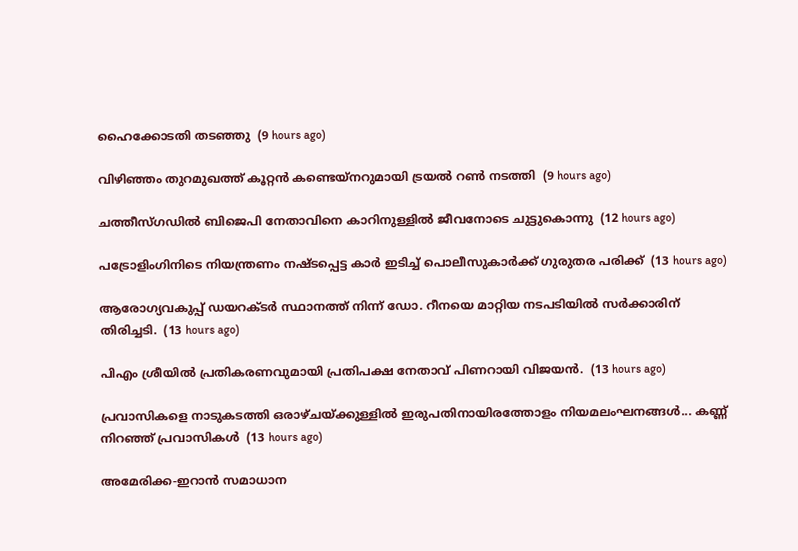ഹൈക്കോടതി തടഞ്ഞു  (9 hours ago)

വിഴിഞ്ഞം തുറമുഖത്ത് കൂറ്റന്‍ കണ്ടെയ്‌നറുമായി ട്രയല്‍ റണ്‍ നടത്തി  (9 hours ago)

ചത്തീസ്ഗഡില്‍ ബിജെപി നേതാവിനെ കാറിനുള്ളില്‍ ജീവനോടെ ചുട്ടുകൊന്നു  (12 hours ago)

പട്രോളിംഗിനിടെ നിയന്ത്രണം നഷ്ടപ്പെട്ട കാര്‍ ഇടിച്ച് പൊലീസുകാര്‍ക്ക് ഗുരുതര പരിക്ക്  (13 hours ago)

ആരോഗ്യവകുപ്പ് ഡയറക്ടർ സ്ഥാനത്ത് നിന്ന് ഡോ. റീനയെ മാറ്റിയ നടപടിയിൽ സർക്കാരിന് തിരിച്ചടി.  (13 hours ago)

പിഎം ശ്രീയിൽ പ്രതികരണവുമായി പ്രതിപക്ഷ നേതാവ് പിണറായി വിജയൻ.  (13 hours ago)

പ്രവാസികളെ നാടുകടത്തി ഒരാഴ്ചയ്ക്കുള്ളിൽ ഇരുപതിനായിരത്തോളം നിയമലംഘനങ്ങൾ... കണ്ണ് നിറഞ്ഞ് പ്രവാസികൾ  (13 hours ago)

അമേരിക്ക-ഇറാന്‍ സമാധാന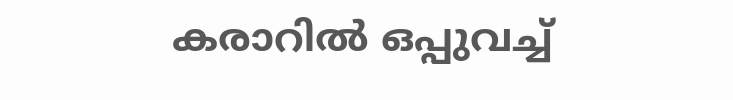കരാറില്‍ ഒപ്പുവച്ച്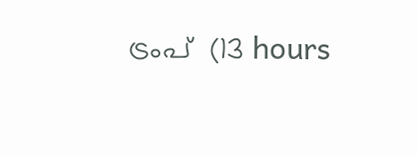ട്രംപ്  (13 hours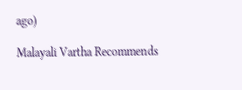ago)

Malayali Vartha Recommends